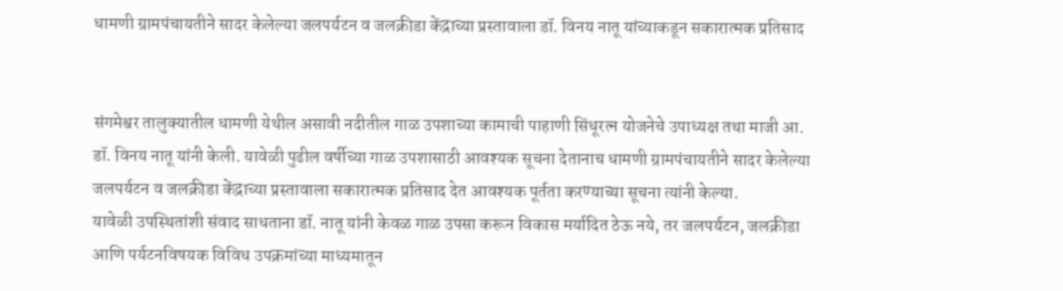धामणी ग्रामपंचायतीने सादर केलेल्या जलपर्यटन व जलक्रीडा केंद्राच्या प्रस्तावाला डॉ. विनय नातू यांच्याकडून सकारात्मक प्रतिसाद


संगमेश्वर तालुक्यातील धामणी येथील असावी नदीतील गाळ उपशाच्या कामाची पाहाणी सिंधूरत्न योजनेचे उपाध्यक्ष तथा माजी आ. डॉ. विनय नातू यांनी केली. यावेळी पुढील वर्षीच्या गाळ उपशासाठी आवश्यक सूचना देतानाच धामणी ग्रामपंचायतीने सादर केलेल्या जलपर्यटन व जलक्रीडा केंद्राच्या प्रस्तावाला सकारात्मक प्रतिसाद देत आवश्यक पूर्तता करण्याच्या सूचना त्यांनी केल्या.
यावेळी उपस्थितांशी संवाद साधताना डॉ. नातू यांनी केवळ गाळ उपसा करून विकास मर्यादित ठेऊ नये, तर जलपर्यटन, जलक्रीडा आणि पर्यटनविषयक विविध उपक्रमांच्या माध्यमातून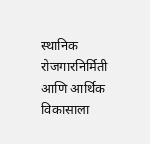स्थानिक रोजगारनिर्मिती आणि आर्थिक विकासाला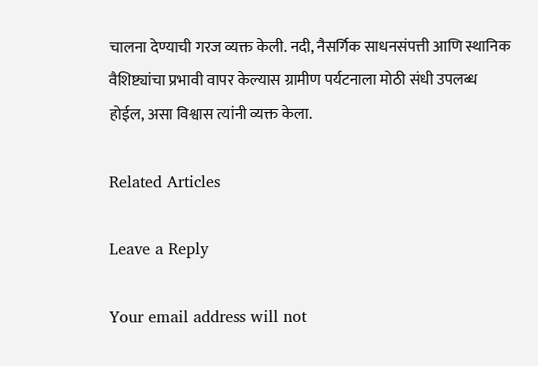चालना देण्याची गरज व्यक्त केली. नदी, नैसर्गिक साधनसंपत्ती आणि स्थानिक वैशिष्ट्यांचा प्रभावी वापर केल्यास ग्रामीण पर्यटनाला मोठी संधी उपलब्ध होईल, असा विश्वास त्यांनी व्यक्त केला.

Related Articles

Leave a Reply

Your email address will not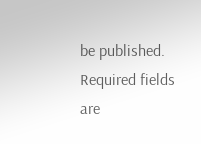be published. Required fields are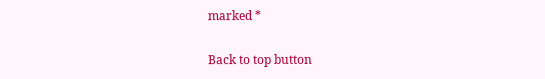marked *

Back to top button